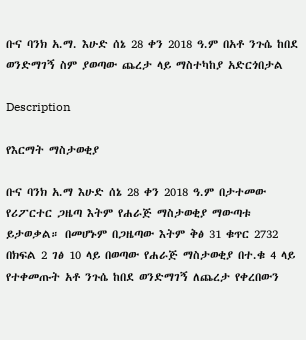ቡና ባንክ አ.ማ. እሁድ ሰኔ 28 ቀን 2018 ዓ.ም በአቶ ንጉሴ ከበደ ወንድማገኝ ስም ያወጣው ጨረታ ላይ ማስተካከያ አድርጎበታል

Description

የእርማት ማስታወቂያ

ቡና ባንክ አ.ማ እሁድ ሰኔ 28 ቀን 2018 ዓ.ም በታተመው የሪፖርተር ጋዜጣ እትም የሐራጅ ማስታወቂያ ማውጣቱ ይታወቃል። በመሆኑም በጋዜጣው እትም ቅፅ 31 ቁጥር 2732 በክፍል 2 ገፅ 10 ላይ በወጣው የሐራጅ ማስታወቂያ በተ.ቁ 4 ላይ የተቀመጡት አቶ ንጉሴ ከበደ ወንድማገኝ ለጨረታ የቀረበውን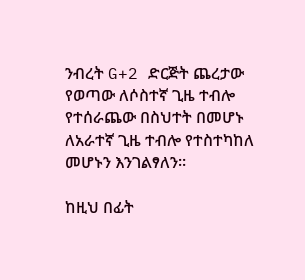ንብረት G+2 ድርጅት ጨረታው የወጣው ለሶስተኛ ጊዜ ተብሎ የተሰራጨው በስህተት በመሆኑ ለአራተኛ ጊዜ ተብሎ የተስተካከለ መሆኑን እንገልፃለን።

ከዚህ በፊት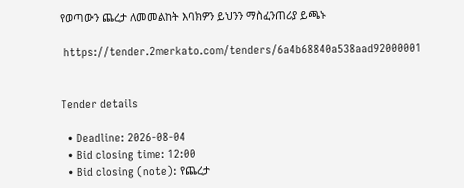የወጣውን ጨረታ ለመመልከት እባክዎን ይህንን ማስፈንጠሪያ ይጫኑ

 https://tender.2merkato.com/tenders/6a4b68840a538aad92000001


Tender details

  • Deadline: 2026-08-04
  • Bid closing time: 12:00
  • Bid closing (note): የጨረታ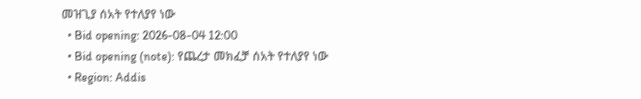መዝጊያ ሰአት የተለያየ ነው
  • Bid opening: 2026-08-04 12:00
  • Bid opening (note): የጨረታ መክፈቻ ሰአት የተለያየ ነው
  • Region: Addis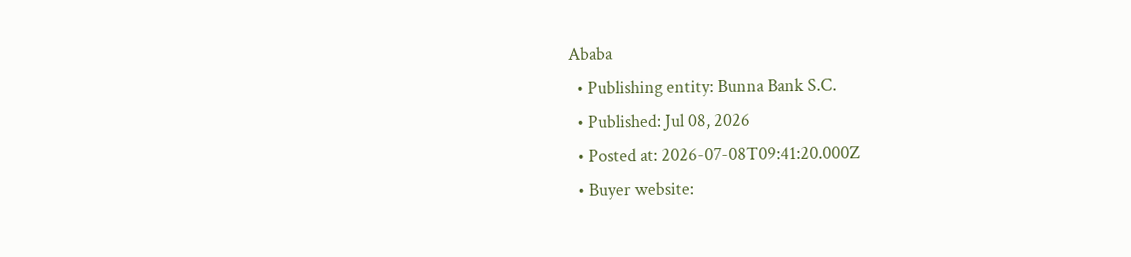Ababa
  • Publishing entity: Bunna Bank S.C.
  • Published: Jul 08, 2026
  • Posted at: 2026-07-08T09:41:20.000Z
  • Buyer website: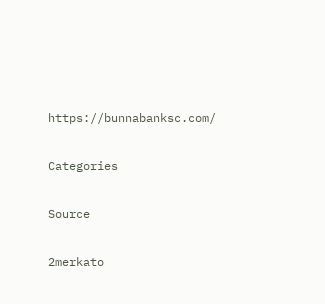https://bunnabanksc.com/

Categories

Source

2merkato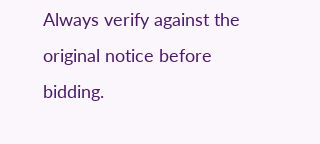Always verify against the original notice before bidding.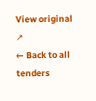View original ↗
← Back to all tenders